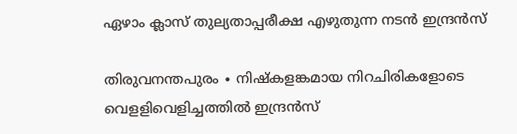ഏഴാം ക്ലാസ് തുല്യതാപ്പരീക്ഷ എഴുതുന്ന നടൻ ഇന്ദ്രൻസ്

തിരുവനന്തപുരം ∙ നിഷ്‌കളങ്കമായ നിറചിരികളോടെ വെളളിവെളിച്ചത്തില്‍ ഇന്ദ്രന്‍സ്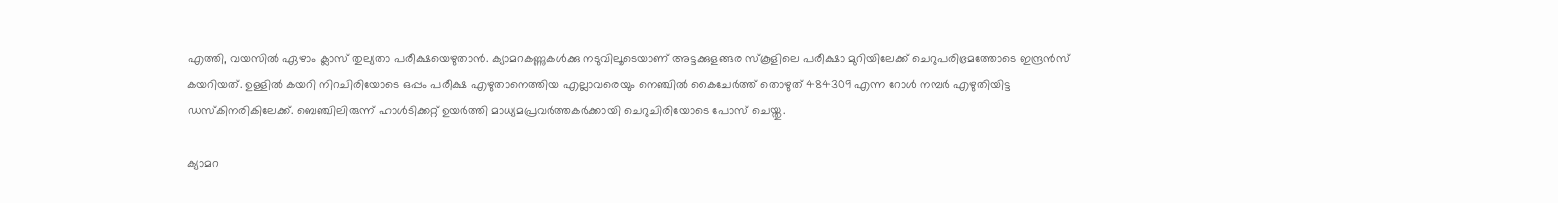എത്തി, വയസില്‍ ഏഴാം ക്ലാസ് തുല്യതാ പരീക്ഷയെഴുതാന്‍. ക്യാമറകണ്ണുകള്‍ക്കു നടുവിലൂടെയാണ് അട്ടക്കുളങ്ങര സ്‌കൂളിലെ പരീക്ഷാ മുറിയിലേക്ക് ചെറുപരിഭ്രമത്തോടെ ഇന്ദ്രന്‍സ് കയറിയത്. ഉള്ളില്‍ കയറി നിറചിരിയോടെ ഒപ്പം പരീക്ഷ എഴുതാനെത്തിയ എല്ലാവരെയും നെഞ്ചില്‍ കൈചേര്‍ത്ത് തൊഴുത് 484309 എന്ന റോള്‍ നമ്പര്‍ എഴുതിയിട്ട ഡസ്‌കിനരികിലേക്ക്. ബെഞ്ചിലിരുന്ന് ഹാള്‍ടിക്കറ്റ് ഉയര്‍ത്തി മാധ്യമപ്രവര്‍ത്തകര്‍ക്കായി ചെറുചിരിയോടെ പോസ് ചെയ്തു.

ക്യാമറ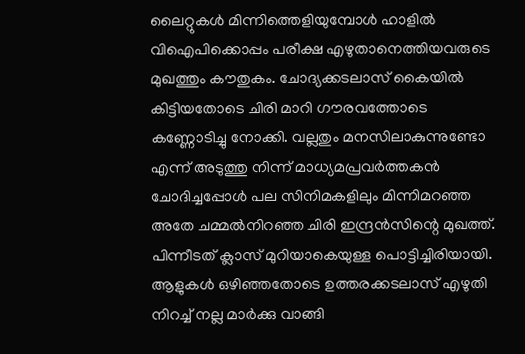ലൈറ്റുകള്‍ മിന്നിത്തെളിയുമ്പോള്‍ ഹാളില്‍ വിഐപിക്കൊപ്പം പരീക്ഷ എഴുതാനെത്തിയവരുടെ മുഖത്തും കൗതുകം. ചോദ്യക്കടലാസ് കൈയില്‍ കിട്ടിയതോടെ ചിരി മാറി ഗൗരവത്തോടെ കണ്ണോടിച്ചു നോക്കി. വല്ലതും മനസിലാകുന്നുണ്ടോ എന്ന് അടുത്തു നിന്ന് മാധ്യമപ്രവര്‍ത്തകന്‍ ചോദിച്ചപ്പോൾ പല സിനിമകളിലും മിന്നിമറഞ്ഞ അതേ ചമ്മല്‍നിറഞ്ഞ ചിരി ഇന്ദ്രന്‍സിന്റെ മുഖത്ത്. പിന്നീടത് ക്ലാസ് മുറിയാകെയുള്ള പൊട്ടിച്ചിരിയായി. ആളുകള്‍ ഒഴിഞ്ഞതോടെ ഉത്തരക്കടലാസ് എഴുതി നിറച്ച് നല്ല മാര്‍ക്കു വാങ്ങി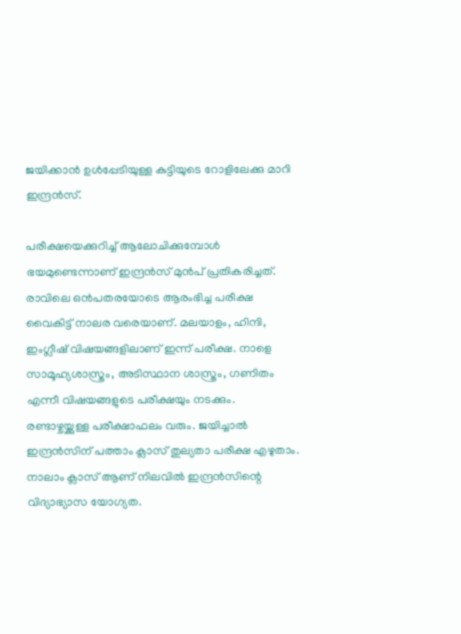ജയിക്കാന്‍ ഉള്‍പ്പേടിയുള്ള കുട്ടിയുടെ റോളിലേക്കു മാറി ഇന്ദ്രന്‍സ്.

പരീക്ഷയെക്കുറിച്ച് ആലോചിക്കുമ്പോള്‍ ഭയമുണ്ടെന്നാണ് ഇന്ദ്രന്‍സ് മുന്‍പ് പ്രതികരിച്ചത്. രാവിലെ ഒന്‍പതരയോടെ ആരംഭിച്ച പരീക്ഷ വൈകിട്ട് നാലര വരെയാണ്. മലയാളം, ഹിന്ദി, ഇംഗ്ലീഷ് വിഷയങ്ങളിലാണ് ഇന്ന് പരീക്ഷ. നാളെ സാമൂഹ്യശാസ്ത്രം, അടിസ്ഥാന ശാസ്ത്രം, ഗണിതം എന്നീ വിഷയങ്ങളുടെ പരീക്ഷയും നടക്കും. രണ്ടാഴ്ചയ്ക്കുള്ള പരീക്ഷാഫലം വരും. ജയിച്ചാല്‍ ഇന്ദ്രന്‍സിന് പത്താം ക്ലാസ് തുല്യതാ പരീക്ഷ എഴുതാം. നാലാം ക്ലാസ് ആണ് നിലവില്‍ ഇന്ദ്രന്‍സിന്റെ വിദ്യാഭ്യാസ യോഗ്യത.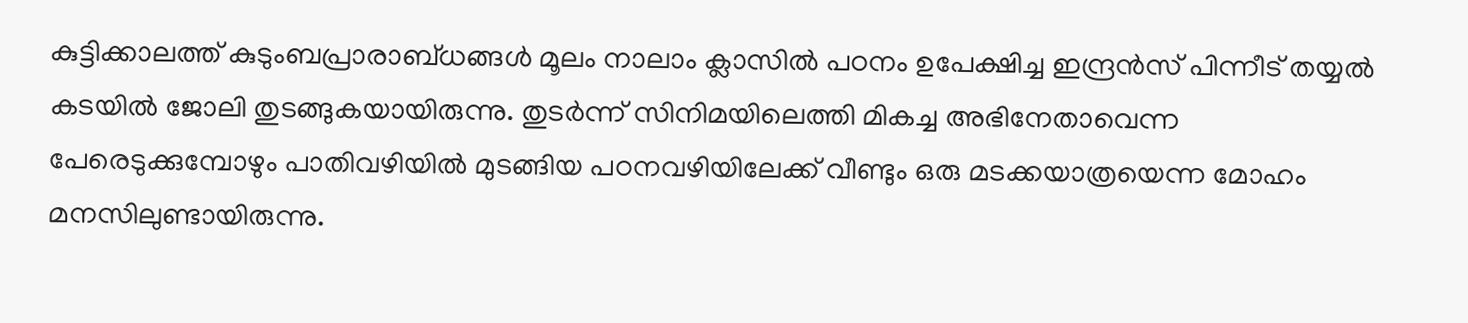കുട്ടിക്കാലത്ത് കുടുംബപ്രാരാബ്ധങ്ങള്‍ മൂലം നാലാം ക്ലാസില്‍ പഠനം ഉപേക്ഷിച്ച ഇന്ദ്രന്‍സ് പിന്നീട് തയ്യല്‍ കടയില്‍ ജോലി തുടങ്ങുകയായിരുന്നു. തുടര്‍ന്ന് സിനിമയിലെത്തി മികച്ച അഭിനേതാവെന്ന പേരെടുക്കുമ്പോഴും പാതിവഴിയില്‍ മുടങ്ങിയ പഠനവഴിയിലേക്ക് വീണ്ടും ഒരു മടക്കയാത്രയെന്ന മോഹം മനസിലുണ്ടായിരുന്നു.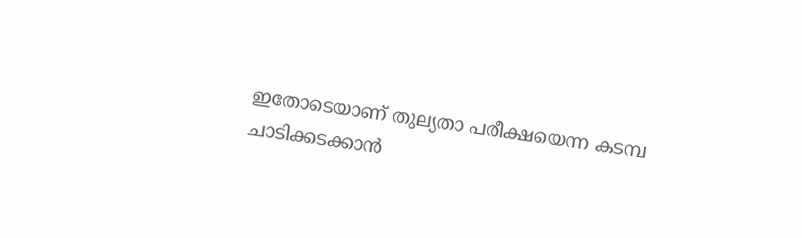ഇതോടെയാണ് തുല്യതാ പരീക്ഷയെന്ന കടമ്പ ചാടിക്കടക്കാന്‍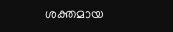ശക്തമായ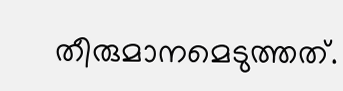തീരുമാനമെടുത്തത്.